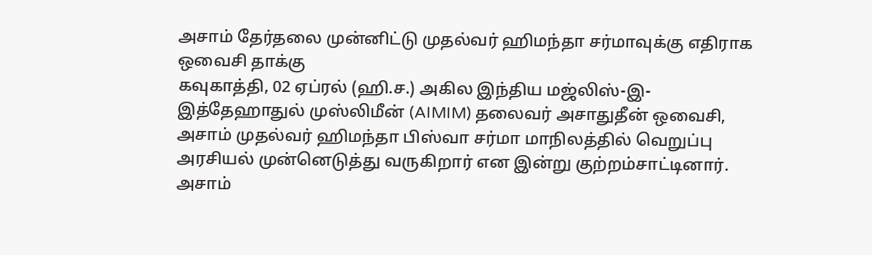அசாம் தேர்தலை முன்னிட்டு முதல்வர் ஹிமந்தா சர்மாவுக்கு எதிராக ஒவைசி தாக்கு
கவுகாத்தி, 02 ஏப்ரல் (ஹி.ச.) அகில இந்திய மஜ்லிஸ்-இ-இத்தேஹாதுல் முஸ்லிமீன் (AIMIM) தலைவர் அசாதுதீன் ஒவைசி, அசாம் முதல்வர் ஹிமந்தா பிஸ்வா சர்மா மாநிலத்தில் வெறுப்பு அரசியல் முன்னெடுத்து வருகிறார் என இன்று குற்றம்சாட்டினார். அசாம்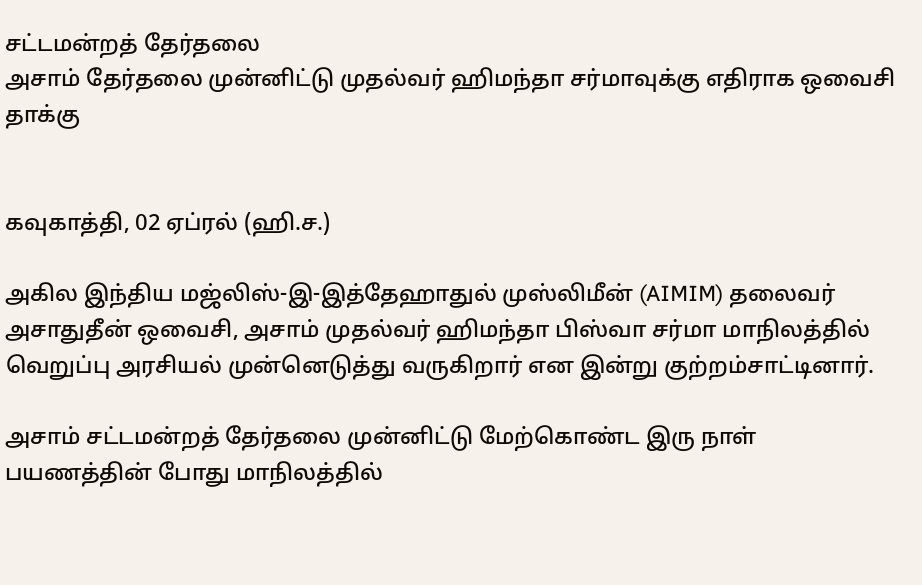சட்டமன்றத் தேர்தலை
அசாம் தேர்தலை முன்னிட்டு முதல்வர் ஹிமந்தா சர்மாவுக்கு எதிராக ஒவைசி தாக்கு


கவுகாத்தி, 02 ஏப்ரல் (ஹி.ச.)

அகில இந்திய மஜ்லிஸ்-இ-இத்தேஹாதுல் முஸ்லிமீன் (AIMIM) தலைவர் அசாதுதீன் ஒவைசி, அசாம் முதல்வர் ஹிமந்தா பிஸ்வா சர்மா மாநிலத்தில் வெறுப்பு அரசியல் முன்னெடுத்து வருகிறார் என இன்று குற்றம்சாட்டினார்.

அசாம் சட்டமன்றத் தேர்தலை முன்னிட்டு மேற்கொண்ட இரு நாள் பயணத்தின் போது மாநிலத்தில்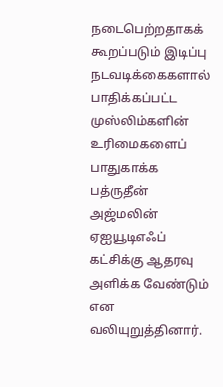நடைபெற்றதாகக் கூறப்படும் இடிப்பு நடவடிக்கைகளால் பாதிக்கப்பட்ட முஸ்லிம்களின் உரிமைகளைப் பாதுகாக்க பத்ருதீன் அஜ்மலின் ஏஐயூடிஎஃப் கட்சிக்கு ஆதரவு அளிக்க வேண்டும் என வலியுறுத்தினார்.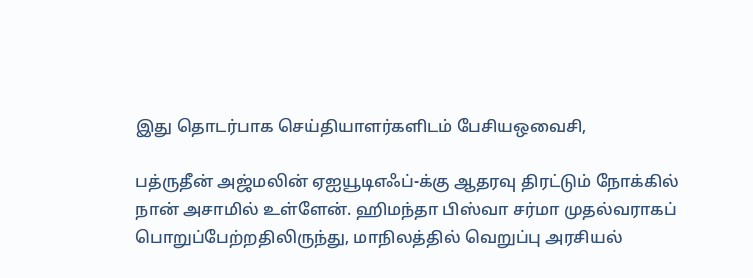இது தொடர்பாக செய்தியாளர்களிடம் பேசியஒவைசி,

பத்ருதீன் அஜ்மலின் ஏஐயூடிஎஃப்-க்கு ஆதரவு திரட்டும் நோக்கில் நான் அசாமில் உள்ளேன். ஹிமந்தா பிஸ்வா சர்மா முதல்வராகப் பொறுப்பேற்றதிலிருந்து, மாநிலத்தில் வெறுப்பு அரசியல்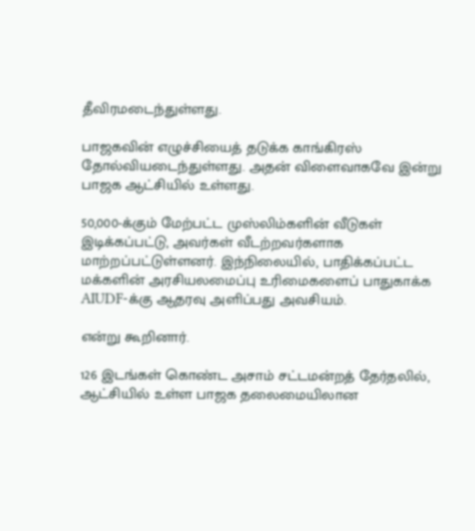தீவிரமடைந்துள்ளது.

பாஜகவின் எழுச்சியைத் தடுக்க காங்கிரஸ் தோல்வியடைந்துள்ளது. அதன் விளைவாகவே இன்று பாஜக ஆட்சியில் உள்ளது.

50,000-க்கும் மேற்பட்ட முஸ்லிம்களின் வீடுகள் இடிக்கப்பட்டு, அவர்கள் வீடற்றவர்களாக மாற்றப்பட்டுள்ளனர். இந்நிலையில், பாதிக்கப்பட்ட மக்களின் அரசியலமைப்பு உரிமைகளைப் பாதுகாக்க AIUDF-க்கு ஆதரவு அளிப்பது அவசியம்.

என்று கூறினார்.

126 இடங்கள் கொண்ட அசாம் சட்டமன்றத் தேர்தலில், ஆட்சியில் உள்ள பாஜக தலைமையிலான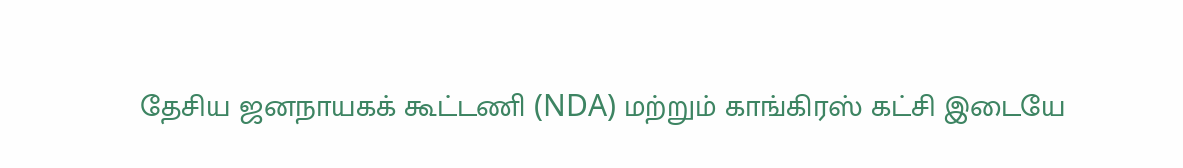தேசிய ஜனநாயகக் கூட்டணி (NDA) மற்றும் காங்கிரஸ் கட்சி இடையே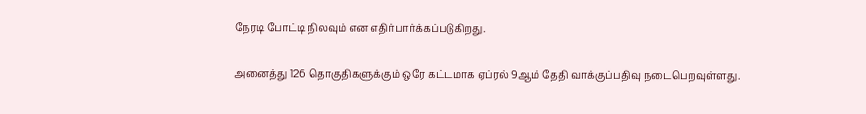நேரடி போட்டி நிலவும் என எதிர்பார்க்கப்படுகிறது.

அனைத்து 126 தொகுதிகளுக்கும் ஒரே கட்டமாக ஏப்ரல் 9ஆம் தேதி வாக்குப்பதிவு நடைபெறவுள்ளது.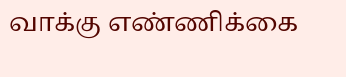வாக்கு எண்ணிக்கை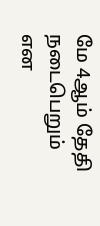மே 4ஆம் தேதி நடைபெறும் என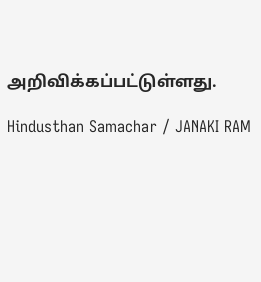அறிவிக்கப்பட்டுள்ளது.

Hindusthan Samachar / JANAKI RAM